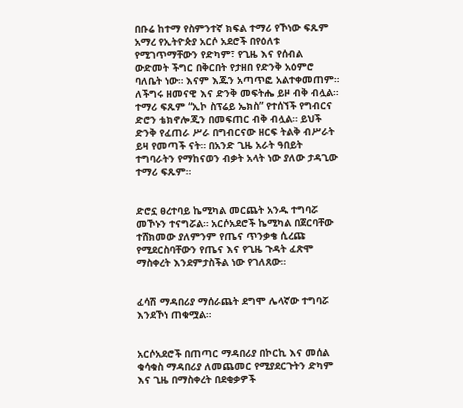በቡሬ ከተማ የስምንተኛ ክፍል ተማሪ የኾነው ፍጹም አማረ የኢትዮጵያ አርሶ አደሮች በየዕለቱ የሚገጥማቸውን የድካም፣ የጊዜ እና የሰብል ውድመት ችግር በቅርበት የታዘበ የድንቅ አዕምሮ ባለቤት ነው። እናም እጁን አጣጥፎ አልተቀመጠም። ለችግሩ ዘመናዊ እና ድንቅ መፍትሔ ይዞ ብቅ ብሏል።
ተማሪ ፍጹም “ኢኮ ስፕሬይ ኤክስ” የተሰኘች የግብርና ድሮን ቴክኖሎጂን በመፍጠር ብቅ ብሏል። ይህች ድንቅ የፈጠራ ሥራ በግብርናው ዘርፍ ትልቅ ብሥራት ይዛ የመጣች ናት። በአንድ ጊዜ አራት ዓበይት ተግባራትን የማከናወን ብቃት አላት ነው ያለው ታዳጊው ተማሪ ፍጹም።


ድሮኗ ፀረተባይ ኬሚካል መርጨት አንዱ ተግባሯ መኾኑን ተናግሯል። አርሶአደሮች ኬሚካል በጀርባቸው ተሸክመው ያለምንም የጤና ጥንቃቄ ሲረጩ የሚደርስባቸውን የጤና እና የጊዜ ጉዳት ፈጽሞ ማስቀረት እንደምታስችል ነው የገለጸው።


ፈሳሽ ማዳበሪያ ማሰራጨት ደግሞ ሌላኛው ተግባሯ እንደኾነ ጠቁሟል።


አርሶአደሮች በጠጣር ማዳበሪያ በኮርኪ እና መሰል ቁሳቁስ ማዳበሪያ ለመጨመር የሚያደርጉትን ድካም እና ጊዜ በማስቀረት በደቂቃዎች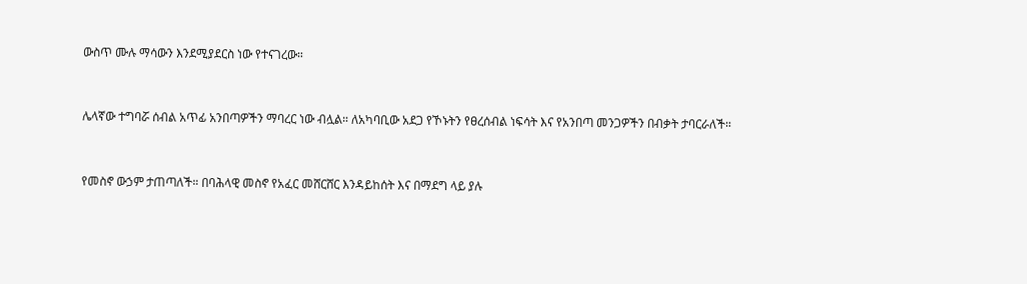ውስጥ ሙሉ ማሳውን እንደሚያደርስ ነው የተናገረው።


ሌላኛው ተግባሯ ሰብል አጥፊ አንበጣዎችን ማባረር ነው ብሏል። ለአካባቢው አደጋ የኾኑትን የፀረሰብል ነፍሳት እና የአንበጣ መንጋዎችን በብቃት ታባርራለች።


የመስኖ ውኃም ታጠጣለች። በባሕላዊ መስኖ የአፈር መሸርሸር እንዳይከሰት እና በማደግ ላይ ያሉ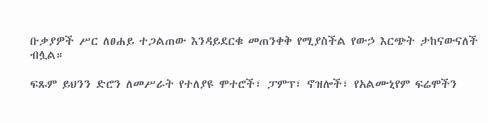ቡቃያዎች ሥር ለፀሐይ ተጋልጠው እንዳይደርቁ መጠንቀቅ የሚያስችል የውኃ እርጭት ታከናውናለች ብሏል።

ፍጹም ይህንን ድሮን ለመሥራት የተለያዩ ሞተሮች፣ ፓምፕ፣ ኖዝሎች፣ የአልሙኒየም ፍሬሞችን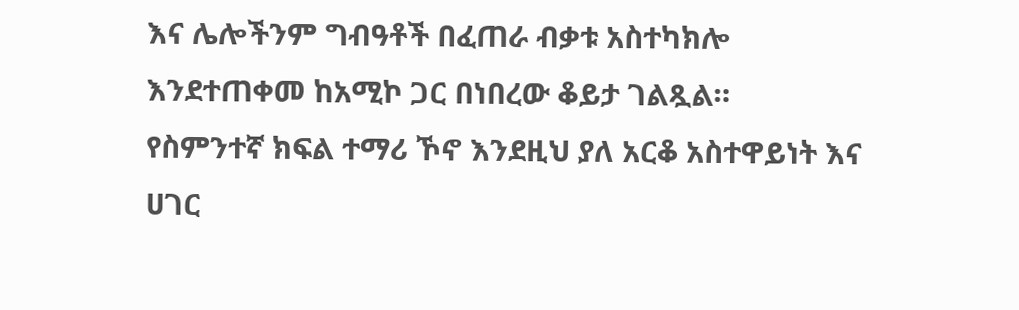እና ሌሎችንም ግብዓቶች በፈጠራ ብቃቱ አስተካክሎ እንደተጠቀመ ከአሚኮ ጋር በነበረው ቆይታ ገልጿል።
የስምንተኛ ክፍል ተማሪ ኾኖ እንደዚህ ያለ አርቆ አስተዋይነት እና ሀገር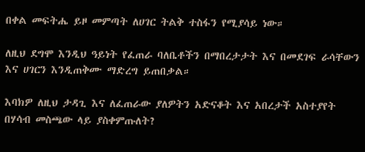በቀል መፍትሔ ይዞ መምጣት ለሀገር ትልቅ ተስፋን የሚያሳይ ነው።

ለዚህ ደግሞ እንዲህ ዓይነት የፈጠራ ባለቤቶችን በማበረታታት እና በመደገፍ ራሳቸውን እና ሀገርን እንዲጠቅሙ ማድረግ ይጠበቃል።

እባክዎ ለዚህ ታዳጊ እና ለፈጠራው ያለዎትን አድናቆት እና አበረታች አስተያየት በሃሳብ መስጫው ላይ ያስቀምጡለት?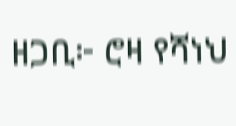ዘጋቢ፦ ሮዛ የሻነህ